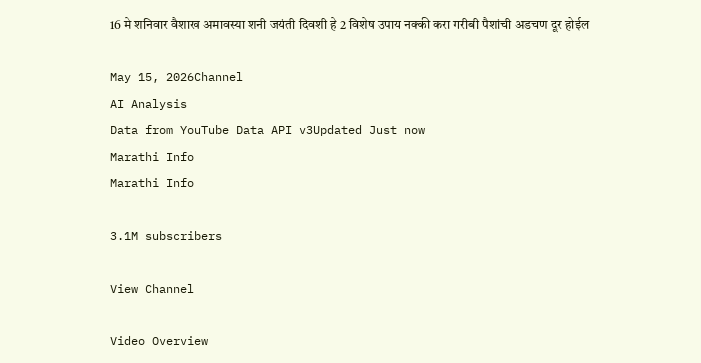16 मे शनिवार वैशाख अमावस्या शनी जयंती दिवशी हे 2 विशेष उपाय नक्की करा गरीबी पैशांची अडचण दूर होईल

May 15, 2026Channel
AI Analysis
Data from YouTube Data API v3Updated Just now
Marathi Info
Marathi Info

3.1M subscribers

View Channel

Video Overview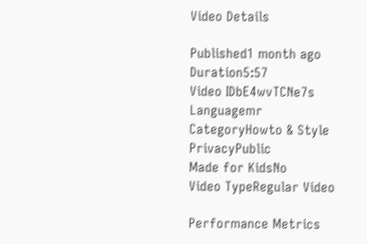Video Details

Published1 month ago
Duration5:57
Video IDbE4wvTCNe7s
Languagemr
CategoryHowto & Style
PrivacyPublic
Made for KidsNo
Video TypeRegular Video

Performance Metrics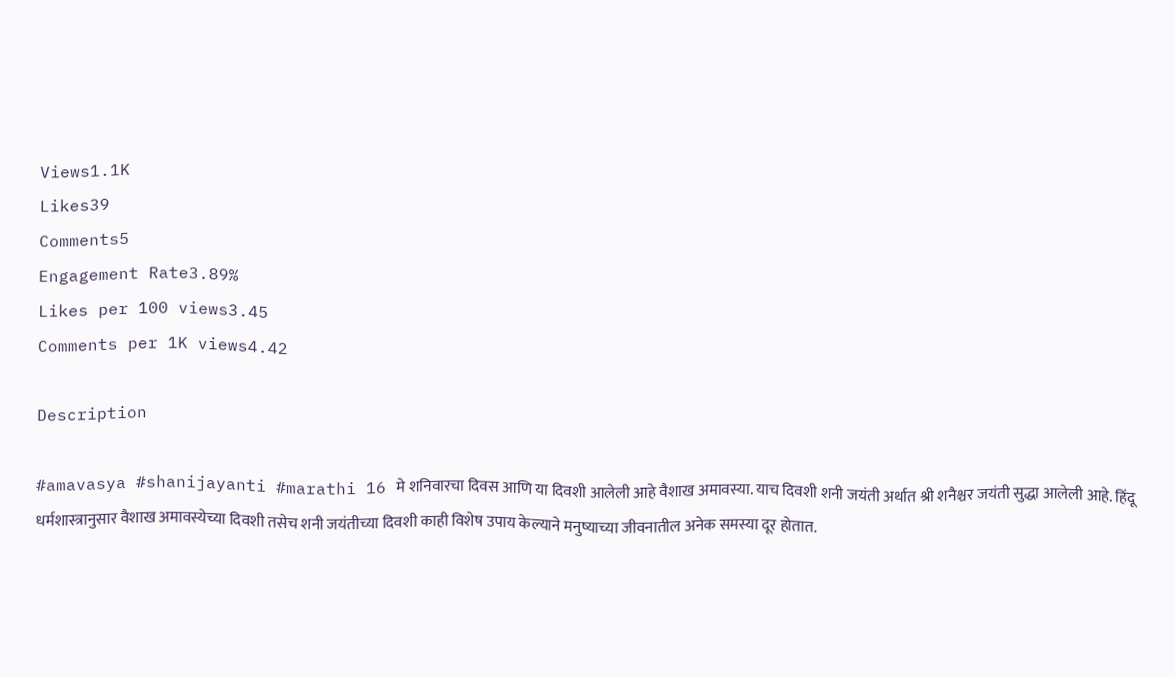Views1.1K
Likes39
Comments5
Engagement Rate3.89%
Likes per 100 views3.45
Comments per 1K views4.42

Description

#amavasya #shanijayanti #marathi 16 मे शनिवारचा दिवस आणि या दिवशी आलेली आहे वैशाख अमावस्या. याच दिवशी शनी जयंती अर्थात श्री शनैश्चर जयंती सुद्धा आलेली आहे. हिंदू धर्मशास्त्रानुसार वैशाख अमावस्येच्या दिवशी तसेच शनी जयंतीच्या दिवशी काही विशेष उपाय केल्याने मनुष्याच्या जीवनातील अनेक समस्या दूर होतात.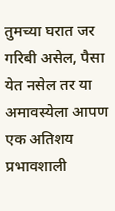तुमच्या घरात जर गरिबी असेल, पैसा येत नसेल तर या अमावस्येला आपण एक अतिशय प्रभावशाली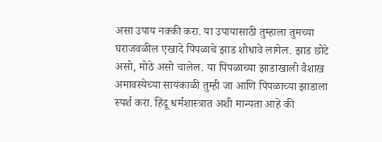असा उपाय नक्की करा. या उपायासाठी तुम्हाला तुमच्या घराजवळील एखादे पिंपळाचे झाड शोधावे लागेल. झाड छोटे असो, मोठे असो चालेल. या पिंपळाच्या झाडाखाली वैशाख अमावस्येच्या सायंकाळी तुम्ही जा आणि पिंपळाच्या झाडाला स्पर्श करा. हिंदू धर्मशास्त्रात अशी मान्यता आहे की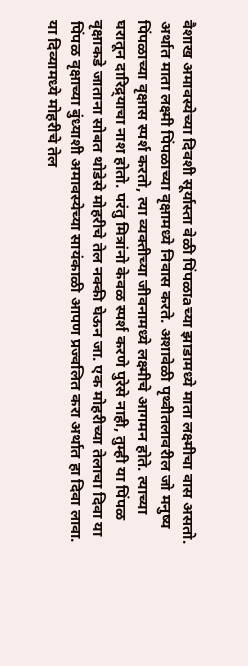वैशाख अमावस्येच्या दिवशी सूर्यास्ता वेळी पिंपळाaच्या झाडामध्ये माता लक्ष्मीचा वास असतो. अर्थात माता लक्ष्मी पिंपळाच्या वृक्षामध्ये निवास करते. अशावेळी पृथ्वीतलावरील जो मनुष्य पिंपळाच्या वृक्षास स्पर्श करतो, त्या व्यक्तीच्या जीवनामध्ये लक्ष्मीचे आगमन होते. त्याच्या घरातून दारिद्र्याचा नाश होतो. परंतु मित्रांनो केवळ स्पर्श करणे पुरेसे नाही, तुम्ही या पिंपळ वृक्षाकडे जाताना सोबत थोडेसे मोहरीचे तेल नक्की घेऊन जा. एक मोहरीच्या तेलाचा दिवा या पिंपळ वृक्षाच्या बुंध्याशी अमावस्येच्या सायंकाळी आपण प्रज्वलित करा अर्थात हा दिवा लावा. या दिव्यामध्ये मोहरीचे तेल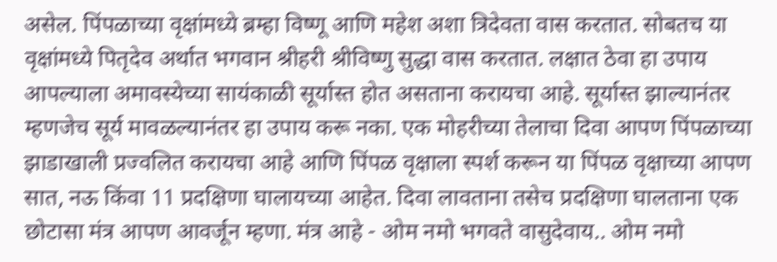असेल. पिंपळाच्या वृक्षांमध्ये ब्रम्हा विष्णू आणि महेश अशा त्रिदेवता वास करतात. सोबतच या वृक्षांमध्ये पितृदेव अर्थात भगवान श्रीहरी श्रीविष्णु सुद्धा वास करतात. लक्षात ठेवा हा उपाय आपल्याला अमावस्येच्या सायंकाळी सूर्यास्त होत असताना करायचा आहे. सूर्यास्त झाल्यानंतर म्हणजेच सूर्य मावळल्यानंतर हा उपाय करू नका. एक मोहरीच्या तेलाचा दिवा आपण पिंपळाच्या झाडाखाली प्रज्वलित करायचा आहे आणि पिंपळ वृक्षाला स्पर्श करून या पिंपळ वृक्षाच्या आपण सात, नऊ किंवा 11 प्रदक्षिणा घालायच्या आहेत. दिवा लावताना तसेच प्रदक्षिणा घालताना एक छोटासा मंत्र आपण आवर्जून म्हणा. मंत्र आहे - ओम नमो भगवते वासुदेवाय.. ओम नमो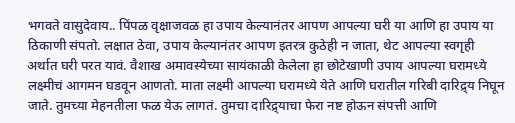भगवते वासुदेवाय.. पिंपळ वृक्षाजवळ हा उपाय केल्यानंतर आपण आपल्या घरी या आणि हा उपाय या ठिकाणी संपतो. लक्षात ठेवा, उपाय केल्यानंतर आपण इतरत्र कुठेही न जाता, थेट आपल्या स्वगृही अर्थात घरी परत यावं. वैशाख अमावस्येच्या सायंकाळी केलेला हा छोटेखाणी उपाय आपल्या घरामध्ये लक्ष्मीचं आगमन घडवून आणतो. माता लक्ष्मी आपल्या घरामध्ये येते आणि घरातील गरिबी दारिद्र्य निघून जाते. तुमच्या मेहनतीला फळ येऊ लागतं. तुमचा दारिद्र्याचा फेरा नष्ट होऊन संपत्ती आणि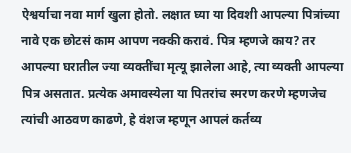ऐश्वर्याचा नवा मार्ग खुला होतो. लक्षात घ्या या दिवशी आपल्या पित्रांच्या नावे एक छोटसं काम आपण नक्की करावं. पित्र म्हणजे काय? तर आपल्या घरातील ज्या व्यक्तींचा मृत्यू झालेला आहे, त्या व्यक्ती आपल्या पित्र असतात. प्रत्येक अमावस्येला या पितरांच स्मरण करणे म्हणजेच त्यांची आठवण काढणे, हे वंशज म्हणून आपलं कर्तव्य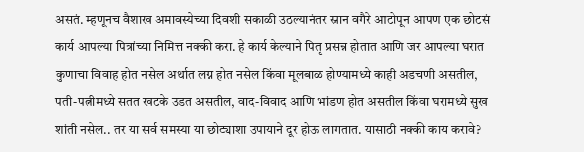असतं. म्हणूनच वैशाख अमावस्येच्या दिवशी सकाळी उठल्यानंतर स्नान वगैरे आटोपून आपण एक छोटसं कार्य आपल्या पित्रांच्या निमित्त नक्की करा. हे कार्य केल्याने पितृ प्रसन्न होतात आणि जर आपल्या घरात कुणाचा विवाह होत नसेल अर्थात लग्न होत नसेल किंवा मूलबाळ होण्यामध्ये काही अडचणी असतील, पती-पत्नीमध्ये सतत खटके उडत असतील, वाद-विवाद आणि भांडण होत असतील किंवा घरामध्ये सुख शांती नसेल.. तर या सर्व समस्या या छोट्याशा उपायाने दूर होऊ लागतात. यासाठी नक्की काय करावे?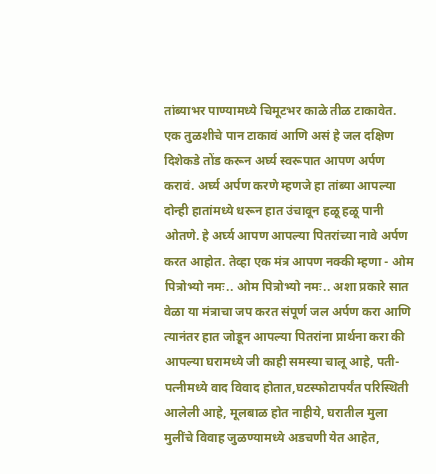तांब्याभर पाण्यामध्ये चिमूटभर काळे तीळ टाकावेत. एक तुळशीचे पान टाकावं आणि असं हे जल दक्षिण दिशेकडे तोंड करून अर्घ्य स्वरूपात आपण अर्पण करावं. अर्घ्य अर्पण करणे म्हणजे हा तांब्या आपल्या दोन्ही हातांमध्ये धरून हात उंचावून हळू हळू पानी ओतणे. हे अर्घ्य आपण आपल्या पितरांच्या नावे अर्पण करत आहोत. तेव्हा एक मंत्र आपण नक्की म्हणा - ओम पित्रोभ्यो नमः.. ओम पित्रोभ्यो नमः.. अशा प्रकारे सात वेळा या मंत्राचा जप करत संपूर्ण जल अर्पण करा आणि त्यानंतर हात जोडून आपल्या पितरांना प्रार्थना करा की आपल्या घरामध्ये जी काही समस्या चालू आहे, पती-पत्नीमध्ये वाद विवाद होतात,घटस्फोटापर्यंत परिस्थिती आलेली आहे, मूलबाळ होत नाहीये, घरातील मुला मुलींचे विवाह जुळण्यामध्ये अडचणी येत आहेत,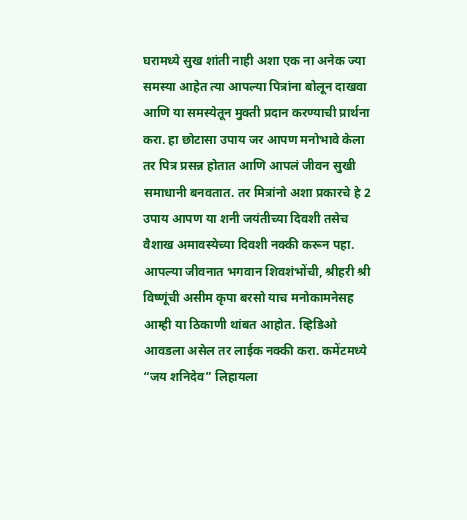घरामध्ये सुख शांती नाही अशा एक ना अनेक ज्या समस्या आहेत त्या आपल्या पित्रांना बोलून दाखवा आणि या समस्येतून मुक्ती प्रदान करण्याची प्रार्थना करा. हा छोटासा उपाय जर आपण मनोभावे केला तर पित्र प्रसन्न होतात आणि आपलं जीवन सुखी समाधानी बनवतात. तर मित्रांनो अशा प्रकारचे हे 2 उपाय आपण या शनी जयंतीच्या दिवशी तसेच वैशाख अमावस्येच्या दिवशी नक्की करून पहा. आपल्या जीवनात भगवान शिवशंभोंची, श्रीहरी श्री विष्णूंची असीम कृपा बरसो याच मनोकामनेसह आम्ही या ठिकाणी थांबत आहोत. व्हिडिओ आवडला असेल तर लाईक नक्की करा. कमेंटमध्ये “जय शनिदेव” लिहायला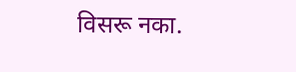विसरू नका.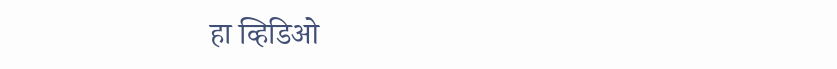हा व्हिडिओ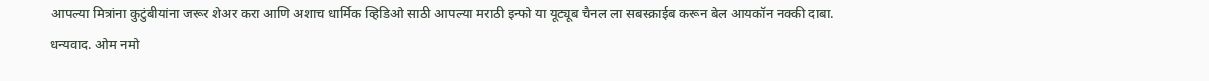आपल्या मित्रांना कुटुंबीयांना जरूर शेअर करा आणि अशाच धार्मिक व्हिडिओ साठी आपल्या मराठी इन्फो या यूट्यूब चैनल ला सबस्क्राईब करून बेल आयकॉन नक्की दाबा. धन्यवाद. ओम नमो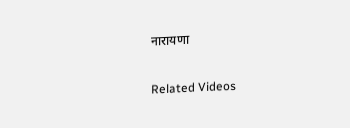नारायणा

Related Videos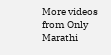More videos from Only Marathi